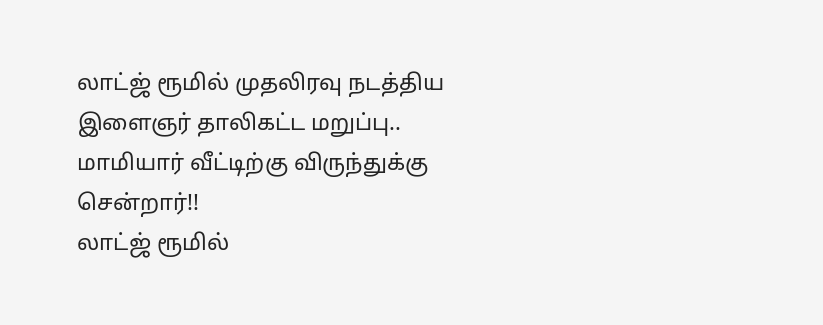லாட்ஜ் ரூமில் முதலிரவு நடத்திய இளைஞர் தாலிகட்ட மறுப்பு.. மாமியார் வீட்டிற்கு விருந்துக்கு சென்றார்!!
லாட்ஜ் ரூமில்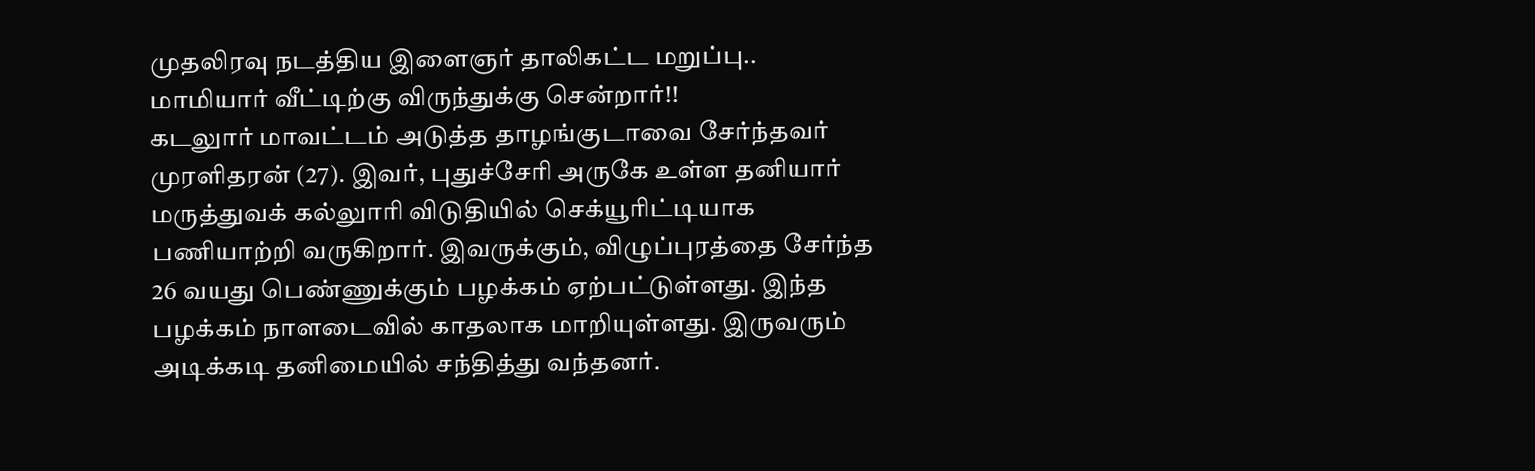முதலிரவு நடத்திய இளைஞர் தாலிகட்ட மறுப்பு.. மாமியார் வீட்டிற்கு விருந்துக்கு சென்றார்!!
கடலுார் மாவட்டம் அடுத்த தாழங்குடாவை சேர்ந்தவர் முரளிதரன் (27). இவர், புதுச்சேரி அருகே உள்ள தனியார் மருத்துவக் கல்லுாரி விடுதியில் செக்யூரிட்டியாக பணியாற்றி வருகிறார். இவருக்கும், விழுப்புரத்தை சேர்ந்த 26 வயது பெண்ணுக்கும் பழக்கம் ஏற்பட்டுள்ளது. இந்த பழக்கம் நாளடைவில் காதலாக மாறியுள்ளது. இருவரும் அடிக்கடி தனிமையில் சந்தித்து வந்தனர்.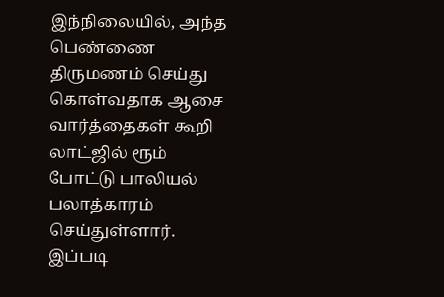இந்நிலையில், அந்த பெண்ணை திருமணம் செய்து கொள்வதாக ஆசை வார்த்தைகள் கூறி லாட்ஜில் ரூம் போட்டு பாலியல் பலாத்காரம் செய்துள்ளார்.
இப்படி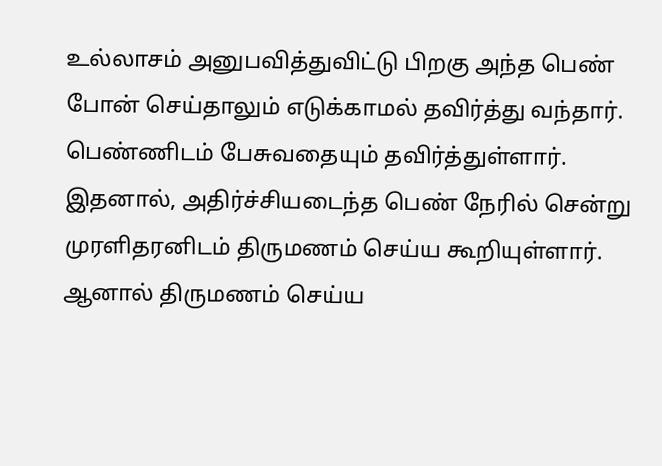உல்லாசம் அனுபவித்துவிட்டு பிறகு அந்த பெண் போன் செய்தாலும் எடுக்காமல் தவிர்த்து வந்தார். பெண்ணிடம் பேசுவதையும் தவிர்த்துள்ளார். இதனால், அதிர்ச்சியடைந்த பெண் நேரில் சென்று முரளிதரனிடம் திருமணம் செய்ய கூறியுள்ளார். ஆனால் திருமணம் செய்ய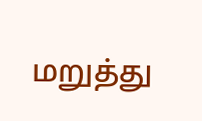மறுத்து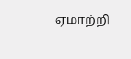ஏமாற்றி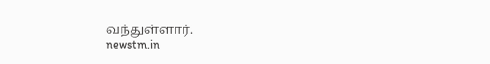வந்துள்ளார்.
newstm.in